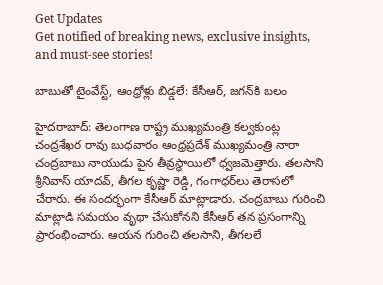Get Updates
Get notified of breaking news, exclusive insights, and must-see stories!

బాబుతో టైంవేస్ట్, ఆంధ్రోళ్లు బిడ్డలే: కేసీఆర్, జగన్‌కి బలం

హైదరాబాద్: తెలంగాణ రాష్ట్ర ముఖ్యమంత్రి కల్వకుంట్ల చంద్రశేఖర రావు బుధవారం ఆంధ్రప్రదేశ్ ముఖ్యమంత్రి నారా చంద్రబాబు నాయుడు పైన తీవ్రస్థాయిలో ధ్వజమెత్తారు. తలసాని శ్రీనివాస్ యాదవ్, తీగల కృష్ణా రెడ్డి, గంగాధర్‌లు తెరాసలో చేరారు. ఈ సందర్భంగా కేసీఆర్ మాట్లాడారు. చంద్రబాబు గురించి మాట్లాడి సమయం వృథా చేసుకోనని కేసీఆర్ తన ప్రసంగాన్ని ప్రారంభించారు. ఆయన గురించి తలసాని, తీగలలే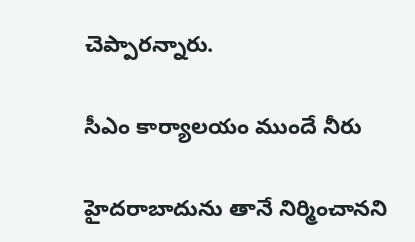చెప్పారన్నారు.

సీఎం కార్యాలయం ముందే నీరు

హైదరాబాదును తానే నిర్మించానని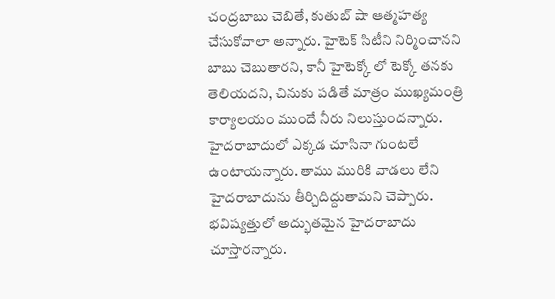చంద్రబాబు చెబితే, కుతుబ్ షా ఆత్మహత్య చేసుకోవాలా అన్నారు. హైటెక్ సిటీని నిర్మించానని బాబు చెబుతారని, కానీ హైటెక్కో లో టెక్కో తనకు తెలియదని, చినుకు పడితే మాత్రం ముఖ్యమంత్రి కార్యాలయం ముందే నీరు నిలుస్తుందన్నారు. హైదరాబాదులో ఎక్కడ చూసినా గుంటలే ఉంటాయన్నారు. తాము మురికి వాడలు లేని హైదరాబాదును తీర్చిదిద్దుతామని చెప్పారు. భవిష్యత్తులో అద్భుతమైన హైదరాబాదు చూస్తారన్నారు.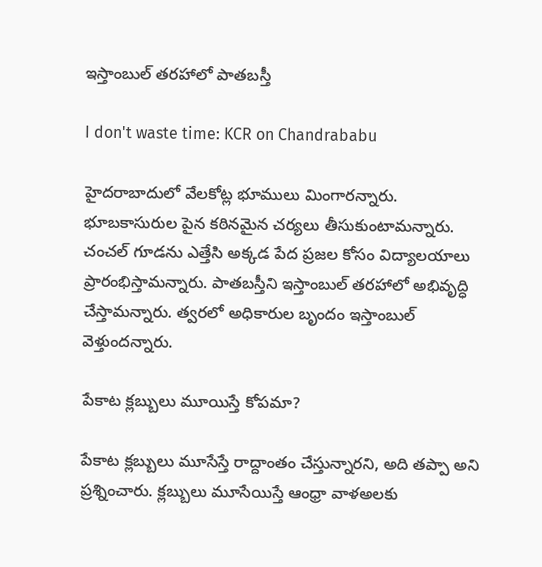ఇస్తాంబుల్ తరహాలో పాతబస్తీ

I don't waste time: KCR on Chandrababu

హైదరాబాదులో వేలకోట్ల భూములు మింగారన్నారు. భూబకాసురుల పైన కఠినమైన చర్యలు తీసుకుంటామన్నారు. చంచల్ గూడను ఎత్తేసి అక్కడ పేద ప్రజల కోసం విద్యాలయాలు ప్రారంభిస్తామన్నారు. పాతబస్తీని ఇస్తాంబుల్ తరహాలో అభివృద్ధి చేస్తామన్నారు. త్వరలో అధికారుల బృందం ఇస్తాంబుల్ వెళ్తుందన్నారు.

పేకాట క్లబ్బులు మూయిస్తే కోపమా?

పేకాట క్లబ్బులు మూసేస్తే రాద్దాంతం చేస్తున్నారని, అది తప్పా అని ప్రశ్నించారు. క్లబ్బులు మూసేయిస్తే ఆంధ్రా వాళఅలకు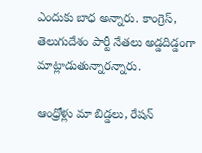ఎందుకు బాధ అన్నారు. కాంగ్రెస్, తెలుగుదేశం పార్టీ నేతలు అడ్డదిడ్డంగా మాట్లాడుతున్నారన్నారు.

ఆంధ్రోళ్లు మా బిడ్డలు, రేషన్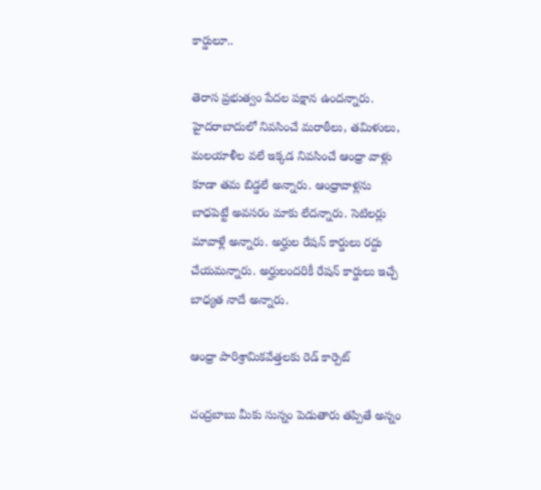కార్డులూ..

తెరాస ప్రభుత్వం పేదల పక్షాన ఉందన్నారు. హైదరాబాదులో నివసించే మరాఠీలు, తమిళులు, మలయాళీల వలే ఇక్కడ నివసించే ఆంధ్రా వాళ్లు కూడా తమ బిడ్డలే అన్నారు. ఆంధ్రావాళ్లను బాధపెట్టే అవసరం మాకు లేదన్నారు. సెటిలర్లు మావాళ్లే అన్నారు. అర్హుల రేషన్ కార్డులు రద్దు చేయమన్నారు. అర్హులందరికీ రేషన్ కార్డులు ఇచ్చే బాధ్యత నాదే అన్నారు.

ఆంధ్రా పారిశ్రామికవేత్తలకు రెడ్ కార్పెట్

చంద్రబాబు మీకు సున్నం పెడుతారు తప్పితే అన్నం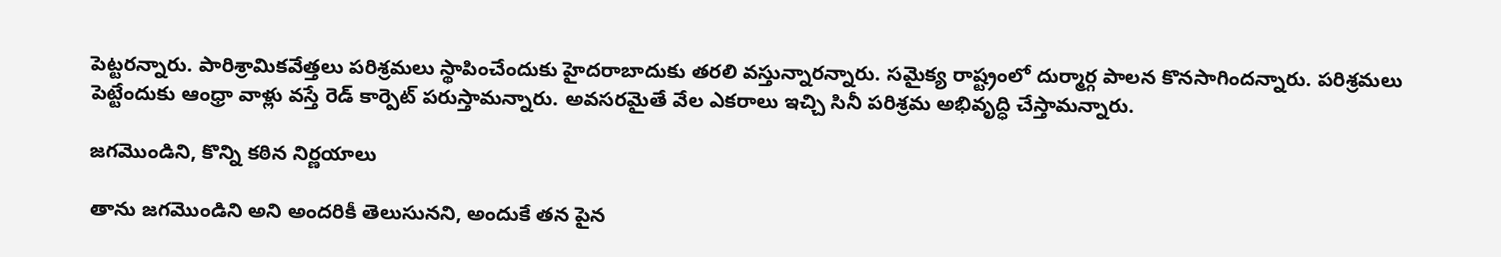పెట్టరన్నారు. పారిశ్రామికవేత్తలు పరిశ్రమలు స్థాపించేందుకు హైదరాబాదుకు తరలి వస్తున్నారన్నారు. సమైక్య రాష్ట్రంలో దుర్మార్గ పాలన కొనసాగిందన్నారు. పరిశ్రమలు పెట్టేందుకు ఆంధ్రా వాళ్లు వస్తే రెడ్ కార్పెట్ పరుస్తామన్నారు. అవసరమైతే వేల ఎకరాలు ఇచ్చి సినీ పరిశ్రమ అభివృద్ధి చేస్తామన్నారు.

జగమొండిని, కొన్ని కఠిన నిర్ణయాలు

తాను జగమొండిని అని అందరికీ తెలుసునని, అందుకే తన పైన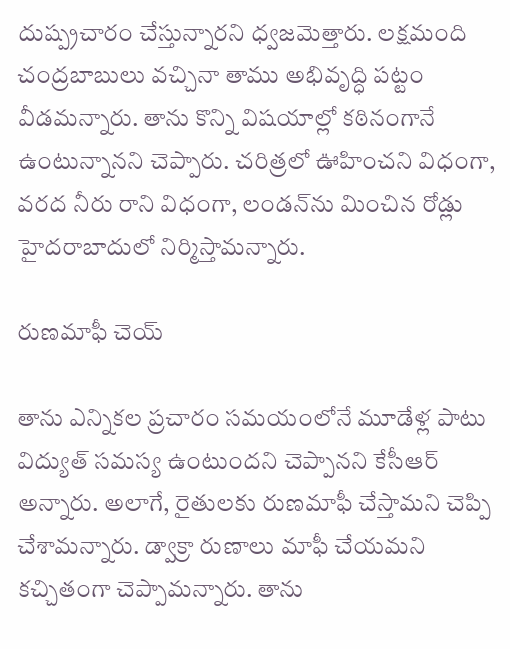దుష్ప్రచారం చేస్తున్నారని ధ్వజమెత్తారు. లక్షమంది చంద్రబాబులు వచ్చినా తాము అభివృద్ధి పట్టం వీడమన్నారు. తాను కొన్ని విషయాల్లో కఠినంగానే ఉంటున్నానని చెప్పారు. చరిత్రలో ఊహించని విధంగా, వరద నీరు రాని విధంగా, లండన్‌ను మించిన రోడ్లు హైదరాబాదులో నిర్మిస్తామన్నారు.

రుణమాఫీ చెయ్

తాను ఎన్నికల ప్రచారం సమయంలోనే మూడేళ్ల పాటు విద్యుత్ సమస్య ఉంటుందని చెప్పానని కేసీఆర్ అన్నారు. అలాగే, రైతులకు రుణమాఫీ చేస్తామని చెప్పి చేశామన్నారు. డ్వాక్రా రుణాలు మాఫీ చేయమని కచ్చితంగా చెప్పామన్నారు. తాను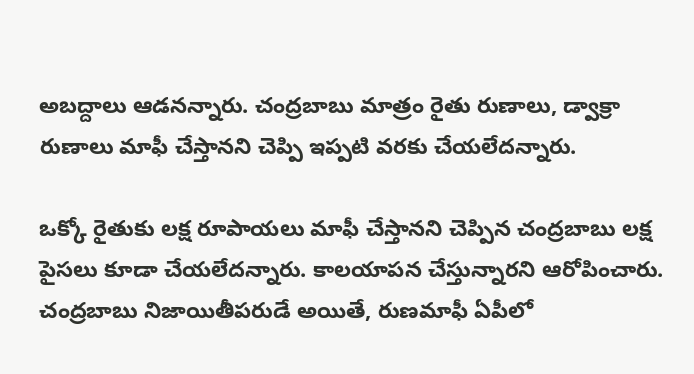అబద్దాలు ఆడనన్నారు. చంద్రబాబు మాత్రం రైతు రుణాలు, డ్వాక్రా రుణాలు మాఫీ చేస్తానని చెప్పి ఇప్పటి వరకు చేయలేదన్నారు.

ఒక్కో రైతుకు లక్ష రూపాయలు మాఫీ చేస్తానని చెప్పిన చంద్రబాబు లక్ష పైసలు కూడా చేయలేదన్నారు. కాలయాపన చేస్తున్నారని ఆరోపించారు. చంద్రబాబు నిజాయితీపరుడే అయితే, రుణమాఫీ ఏపీలో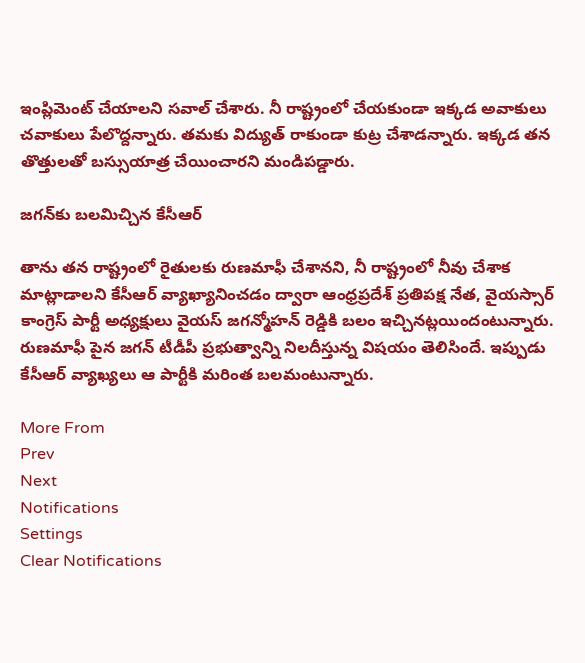ఇంప్లిమెంట్ చేయాలని సవాల్ చేశారు. నీ రాష్ట్రంలో చేయకుండా ఇక్కడ అవాకులు చవాకులు పేలొద్దన్నారు. తమకు విద్యుత్ రాకుండా కుట్ర చేశాడన్నారు. ఇక్కడ తన తొత్తులతో బస్సుయాత్ర చేయించారని మండిపడ్డారు.

జగన్‌కు బలమిచ్చిన కేసీఆర్

తాను తన రాష్ట్రంలో రైతులకు రుణమాఫీ చేశానని, నీ రాష్ట్రంలో నీవు చేశాక మాట్లాడాలని కేసీఆర్ వ్యాఖ్యానించడం ద్వారా ఆంధ్రప్రదేశ్ ప్రతిపక్ష నేత, వైయస్సార్ కాంగ్రెస్ పార్టీ అధ్యక్షులు వైయస్ జగన్మోహన్ రెడ్డికి బలం ఇచ్చినట్లయిందంటున్నారు. రుణమాఫీ పైన జగన్ టీడీపీ ప్రభుత్వాన్ని నిలదీస్తున్న విషయం తెలిసిందే. ఇప్పుడు కేసీఆర్ వ్యాఖ్యలు ఆ పార్టీకి మరింత బలమంటున్నారు.

More From
Prev
Next
Notifications
Settings
Clear Notifications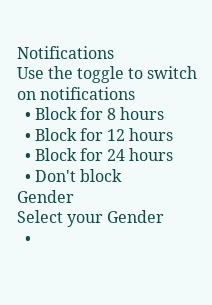Notifications
Use the toggle to switch on notifications
  • Block for 8 hours
  • Block for 12 hours
  • Block for 24 hours
  • Don't block
Gender
Select your Gender
  •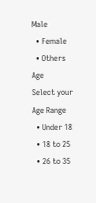Male
  • Female
  • Others
Age
Select your Age Range
  • Under 18
  • 18 to 25
  • 26 to 35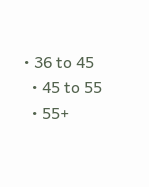• 36 to 45
  • 45 to 55
  • 55+